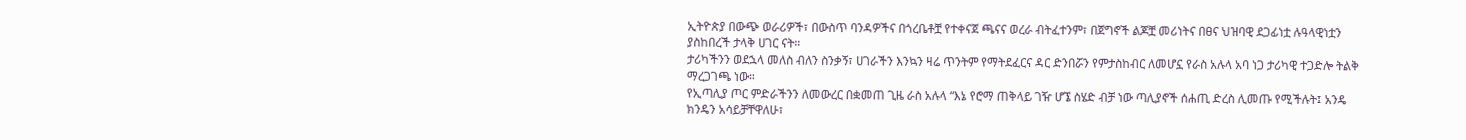ኢትዮጵያ በውጭ ወራሪዎች፣ በውስጥ ባንዳዎችና በጎረቤቶቿ የተቀናጀ ጫናና ወረራ ብትፈተንም፣ በጀግኖች ልጆቿ መሪነትና በፀና ህዝባዊ ደጋፊነቷ ሉዓላዊነቷን ያስከበረች ታላቅ ሀገር ናት።
ታሪካችንን ወደኋላ መለስ ብለን ስንቃኝ፣ ሀገራችን እንኳን ዛሬ ጥንትም የማትደፈርና ዳር ድንበሯን የምታስከብር ለመሆኗ የራስ አሉላ አባ ነጋ ታሪካዊ ተጋድሎ ትልቅ ማረጋገጫ ነው።
የኢጣሊያ ጦር ምድራችንን ለመውረር በቋመጠ ጊዜ ራስ አሉላ “እኔ የሮማ ጠቅላይ ገዥ ሆኜ ስሄድ ብቻ ነው ጣሊያኖች ሰሐጢ ድረስ ሊመጡ የሚችሉት፤ አንዴ ክንዴን አሳይቻቸዋለሁ፣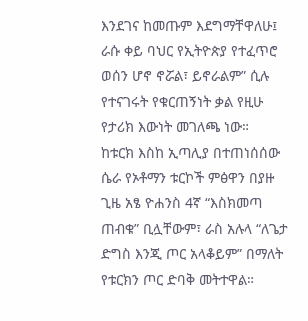እንደገና ከመጡም እደግማቸዋለሁ፤ ራሱ ቀይ ባህር የኢትዮጵያ የተፈጥሮ ወሰን ሆኖ ኖሯል፣ ይኖራልም” ሲሉ የተናገሩት የቁርጠኝነት ቃል የዚሁ የታሪክ እውነት መገለጫ ነው።
ከቱርክ እስከ ኢጣሊያ በተጠነሰሰው ሴራ የኦቶማን ቱርኮች ምፅዋን በያዙ ጊዜ አፄ ዮሐንስ 4ኛ “እስክመጣ ጠብቁ” ቢሏቸውም፣ ራስ አሉላ “ለጌታ ድግስ እንጂ ጦር አላቆይም” በማለት የቱርክን ጦር ድባቅ መትተዋል።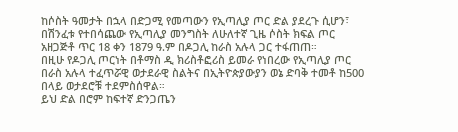ከሶስት ዓመታት በኋላ በድጋሚ የመጣውን የኢጣሊያ ጦር ድል ያደረጉ ሲሆን፣ በሽንፈቱ የተበሳጨው የኢጣሊያ መንግስት ለሁለተኛ ጊዜ ሶስት ክፍል ጦር አዘጋጅቶ ጥር 18 ቀን 1879 ዓ.ም በዶጋሊ ከራስ አሉላ ጋር ተፋጠጠ።
በዚሁ የዶጋሊ ጦርነት በቶማስ ዲ ክሪስቶፎሪስ ይመራ የነበረው የኢጣሊያ ጦር በራስ አሉላ ተፈጥሯዊ ወታደራዊ ስልትና በኢትዮጵያውያን ወኔ ድባቅ ተመቶ ከ500 በላይ ወታደሮቹ ተደምስሰዋል።
ይህ ድል በሮም ከፍተኛ ድንጋጤን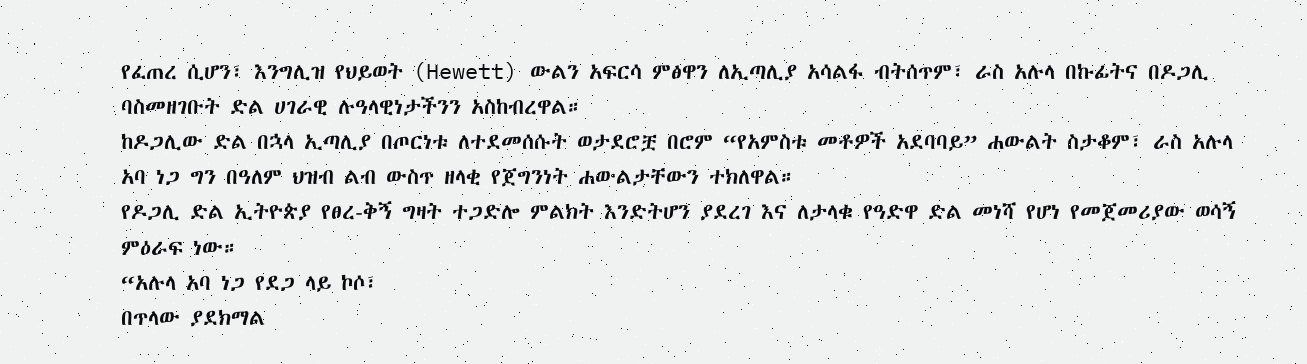የፈጠረ ሲሆን፣ እንግሊዝ የህይወት (Hewett) ውልን አፍርሳ ምፅዋን ለኢጣሊያ አሳልፋ ብትሰጥም፣ ራስ አሉላ በኩፊትና በዶጋሊ ባስመዘገቡት ድል ሀገራዊ ሉዓላዊነታችንን አስከብረዋል።
ከዶጋሊው ድል በኋላ ኢጣሊያ በጦርነቱ ለተደመሰሱት ወታደሮቿ በሮም “የአምስቱ መቶዎች አደባባይ” ሐውልት ስታቆም፣ ራስ አሉላ አባ ነጋ ግን በዓለም ህዝብ ልብ ውስጥ ዘላቂ የጀግንነት ሐውልታቸውን ተክለዋል።
የዶጋሊ ድል ኢትዮጵያ የፀረ-ቅኝ ግዛት ተጋድሎ ምልክት እንድትሆን ያደረገ እና ለታላቁ የዓድዋ ድል መነሻ የሆነ የመጀመሪያው ወሳኝ ምዕራፍ ነው።
“አሉላ አባ ነጋ የደጋ ላይ ኮሶ፣
በጥላው ያደክማል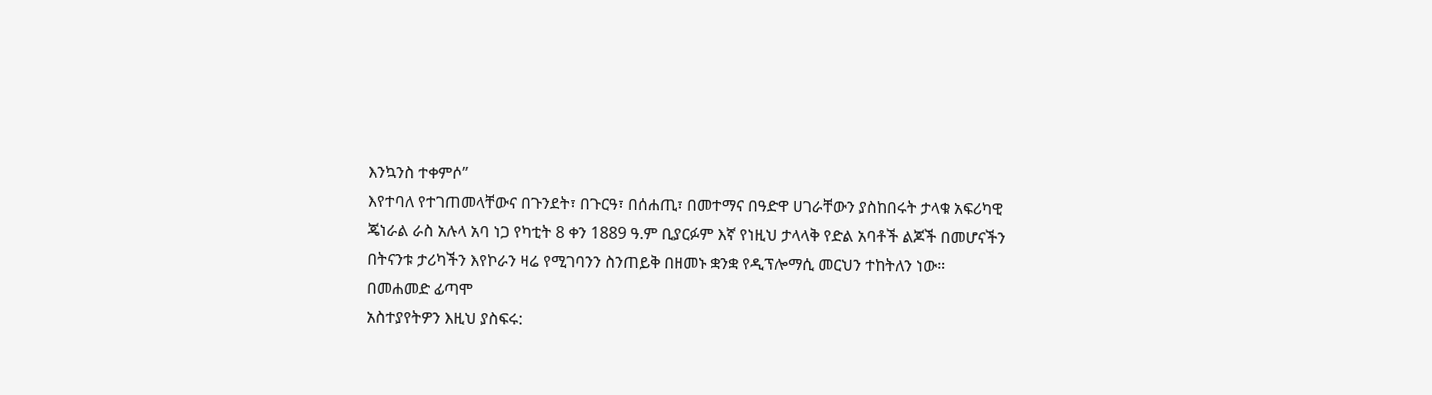እንኳንስ ተቀምሶ”
እየተባለ የተገጠመላቸውና በጉንደት፣ በጉርዓ፣ በሰሐጢ፣ በመተማና በዓድዋ ሀገራቸውን ያስከበሩት ታላቁ አፍሪካዊ ጄነራል ራስ አሉላ አባ ነጋ የካቲት 8 ቀን 1889 ዓ.ም ቢያርፉም እኛ የነዚህ ታላላቅ የድል አባቶች ልጆች በመሆናችን በትናንቱ ታሪካችን እየኮራን ዛሬ የሚገባንን ስንጠይቅ በዘመኑ ቋንቋ የዲፕሎማሲ መርህን ተከትለን ነው።
በመሐመድ ፊጣሞ
አስተያየትዎን እዚህ ያስፍሩ: